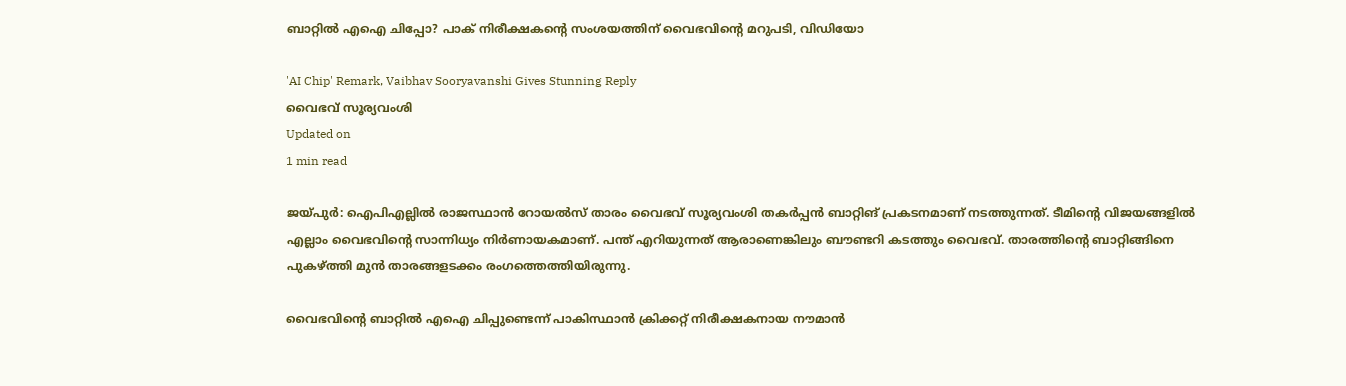ബാറ്റില്‍ എഐ ചിപ്പോ? പാക് നിരീക്ഷകന്റെ സംശയത്തിന് വൈഭവിന്റെ മറുപടി, വിഡിയോ

'AI Chip' Remark, Vaibhav Sooryavanshi Gives Stunning Reply
വൈഭവ് സൂര്യവംശി
Updated on
1 min read

ജയ്പുര്‍: ഐപിഎല്ലില്‍ രാജസ്ഥാന്‍ റോയല്‍സ് താരം വൈഭവ് സൂര്യവംശി തകര്‍പ്പന്‍ ബാറ്റിങ് പ്രകടനമാണ് നടത്തുന്നത്. ടീമിന്റെ വിജയങ്ങളില്‍ എല്ലാം വൈഭവിന്റെ സാന്നിധ്യം നിര്‍ണായകമാണ്. പന്ത് എറിയുന്നത് ആരാണെങ്കിലും ബൗണ്ടറി കടത്തും വൈഭവ്. താരത്തിന്റെ ബാറ്റിങ്ങിനെ പുകഴ്ത്തി മുന്‍ താരങ്ങളടക്കം രംഗത്തെത്തിയിരുന്നു.

വൈഭവിന്റെ ബാറ്റില്‍ എഐ ചിപ്പുണ്ടെന്ന് പാകിസ്ഥാന്‍ ക്രിക്കറ്റ് നിരീക്ഷകനായ നൗമാന്‍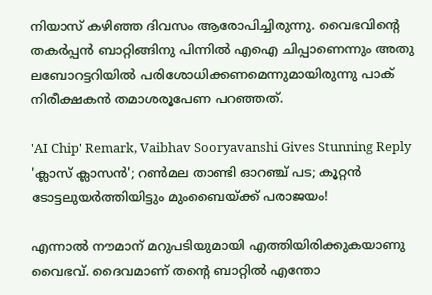നിയാസ് കഴിഞ്ഞ ദിവസം ആരോപിച്ചിരുന്നു. വൈഭവിന്റെ തകര്‍പ്പന്‍ ബാറ്റിങ്ങിനു പിന്നില്‍ എഐ ചിപ്പാണെന്നും അതു ലബോറട്ടറിയില്‍ പരിശോധിക്കണമെന്നുമായിരുന്നു പാക് നിരീക്ഷകന്‍ തമാശരൂപേണ പറഞ്ഞത്.

'AI Chip' Remark, Vaibhav Sooryavanshi Gives Stunning Reply
'ക്ലാസ് ക്ലാസന്‍'; റണ്‍മല താണ്ടി ഓറഞ്ച് പട; കൂറ്റന്‍ ടോട്ടലുയര്‍ത്തിയിട്ടും മുംബൈയ്ക്ക് പരാജയം!

എന്നാല്‍ നൗമാന് മറുപടിയുമായി എത്തിയിരിക്കുകയാണു വൈഭവ്. ദൈവമാണ് തന്റെ ബാറ്റില്‍ എന്തോ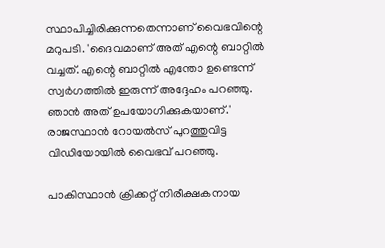സ്ഥാപിച്ചിരിക്കുന്നതെന്നാണ് വൈഭവിന്റെ മറുപടി. 'ദൈവമാണ് അത് എന്റെ ബാറ്റില്‍ വച്ചത്. എന്റെ ബാറ്റില്‍ എന്തോ ഉണ്ടെന്ന് സ്വര്‍ഗത്തില്‍ ഇരുന്ന് അദ്ദേഹം പറഞ്ഞു. ഞാന്‍ അത് ഉപയോഗിക്കുകയാണ്.' രാജസ്ഥാന്‍ റോയല്‍സ് പുറത്തുവിട്ട വിഡിയോയില്‍ വൈഭവ് പറഞ്ഞു.

പാകിസ്ഥാന്‍ ക്രിക്കറ്റ് നിരീക്ഷകനായ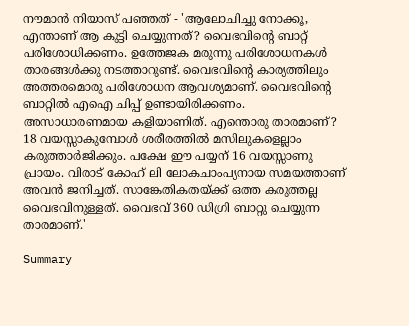നൗമാന്‍ നിയാസ് പഞ്ഞത് - 'ആലോചിച്ചു നോക്കൂ, എന്താണ് ആ കുട്ടി ചെയ്യുന്നത്? വൈഭവിന്റെ ബാറ്റ് പരിശോധിക്കണം. ഉത്തേജക മരുന്നു പരിശോധനകള്‍ താരങ്ങള്‍ക്കു നടത്താറുണ്ട്. വൈഭവിന്റെ കാര്യത്തിലും അത്തരമൊരു പരിശോധന ആവശ്യമാണ്. വൈഭവിന്റെ ബാറ്റില്‍ എഐ ചിപ്പ് ഉണ്ടായിരിക്കണം. അസാധാരണമായ കളിയാണിത്. എന്തൊരു താരമാണ്? 18 വയസ്സാകുമ്പോള്‍ ശരീരത്തില്‍ മസിലുകളെല്ലാം കരുത്താര്‍ജിക്കും. പക്ഷേ ഈ പയ്യന് 16 വയസ്സാണു പ്രായം. വിരാട് കോഹ് ലി ലോകചാംപ്യനായ സമയത്താണ് അവന്‍ ജനിച്ചത്. സാങ്കേതികതയ്ക്ക് ഒത്ത കരുത്തല്ല വൈഭവിനുള്ളത്. വൈഭവ് 360 ഡിഗ്രി ബാറ്റു ചെയ്യുന്ന താരമാണ്.'

Summary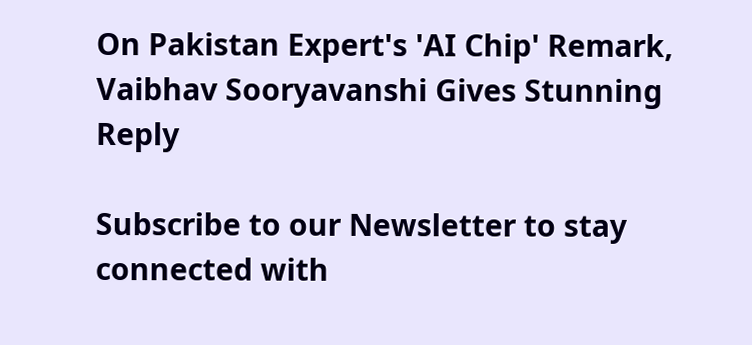On Pakistan Expert's 'AI Chip' Remark, Vaibhav Sooryavanshi Gives Stunning Reply

Subscribe to our Newsletter to stay connected with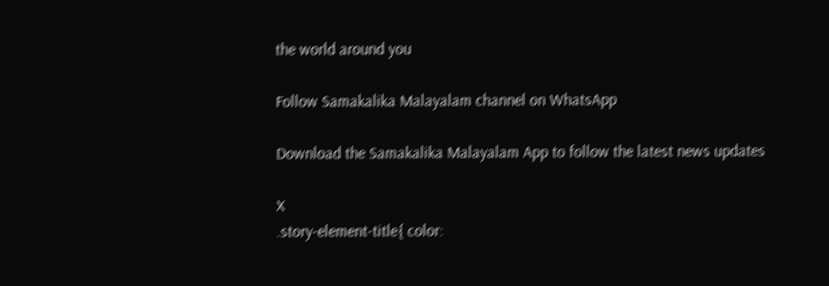the world around you

Follow Samakalika Malayalam channel on WhatsApp

Download the Samakalika Malayalam App to follow the latest news updates

X
.story-element-title{ color: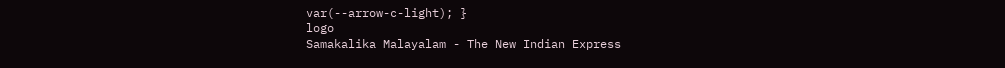var(--arrow-c-light); }
logo
Samakalika Malayalam - The New Indian Express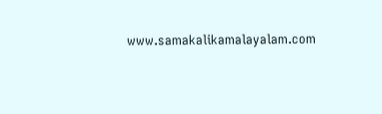www.samakalikamalayalam.com